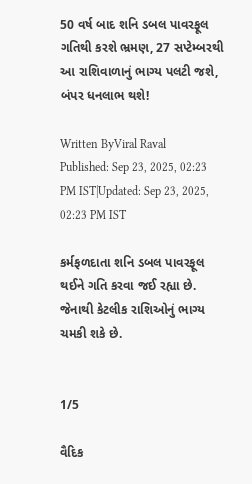50 વર્ષ બાદ શનિ ડબલ પાવરફૂલ ગતિથી કરશે ભ્રમણ, 27 સપ્ટેમ્બરથી આ રાશિવાળાનું ભાગ્ય પલટી જશે, બંપર ધનલાભ થશે!

Written ByViral Raval
Published: Sep 23, 2025, 02:23 PM IST|Updated: Sep 23, 2025, 02:23 PM IST

કર્મફળદાતા શનિ ડબલ પાવરફૂલ થઈને ગતિ કરવા જઈ રહ્યા છે. જેનાથી કેટલીક રાશિઓનું ભાગ્ય ચમકી શકે છે.


1/5

વૈદિક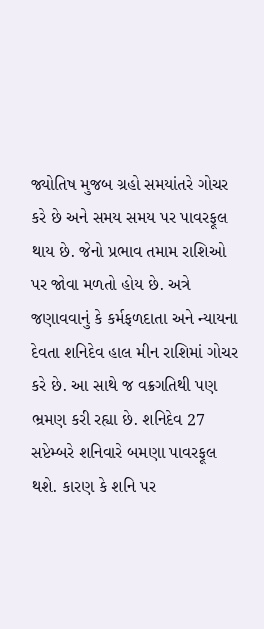જ્યોતિષ મુજબ ગ્રહો સમયાંતરે ગોચર કરે છે અને સમય સમય પર પાવરફૂલ થાય છે. જેનો પ્રભાવ તમામ રાશિઓ પર જોવા મળતો હોય છે. અત્રે જણાવવાનું કે કર્મફળદાતા અને ન્યાયના દેવતા શનિદેવ હાલ મીન રાશિમાં ગોચર કરે છે. આ સાથે જ વક્રગતિથી પણ ભ્રમણ કરી રહ્યા છે. શનિદેવ 27 સપ્ટેમ્બરે શનિવારે બમણા પાવરફૂલ થશે. કારણ કે શનિ પર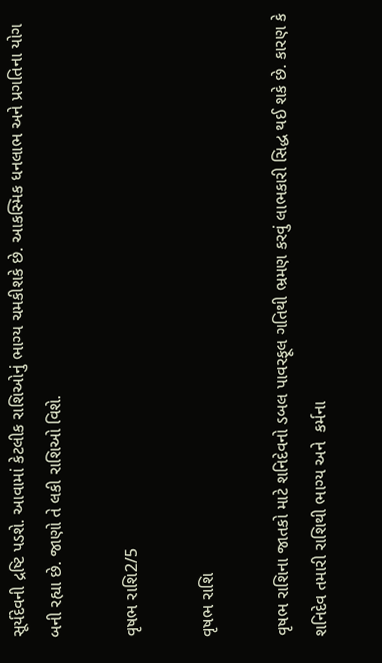સૂર્યદેવની દ્રષ્ટિ પડશે. આવામાં કેટલીક રાશિઓનું ભાગ્ય ચમકીશકે છે. આકસ્મિક ધનલાભ અને પ્રગતિના યોગ બની રહ્યા છે. જાણો તે લકી રાશિઓ વિશે.

વૃષભ રાશિ2/5

વૃષભ રાશિ

વૃષભ રાશિના જાતકો માટે શનિદેવનો ડબલ પાવરફૂલ ગતિથી ભ્રમણ કરવું લાભકારી સિદ્ધ થઈ શકે છે. કારણ કે શનિદેવ તમારી રાશિથી ભાગ્ય અને  કર્મના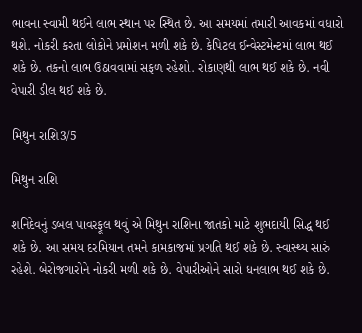ભાવના સ્વામી થઈને લાભ સ્થાન પર સ્થિત છે. આ સમયમાં તમારી આવકમાં વધારો થશે. નોકરી કરતા લોકોને પ્રમોશન મળી શકે છે. કેપિટલ ઈન્વેસ્ટમેન્ટમાં લાભ થઈ શકે છે. તકનો લાભ ઉઠાવવામાં સફળ રહેશો. રોકાણથી લાભ થઈ શકે છે. નવી વેપારી ડીલ થઈ શકે છે.

મિથુન રાશિ3/5

મિથુન રાશિ

શનિદેવનું ડબલ પાવરફૂલ થવું એ મિથુન રાશિના જાતકો માટે શુભદાયી સિદ્ધ થઈ શકે છે. આ સમય દરમિયાન તમને કામકાજમાં પ્રગતિ થઈ શકે છે. સ્વાસ્થ્ય સારું રહેશે. બેરોજગારોને નોકરી મળી શકે છે. વેપારીઓને સારો ધનલાભ થઈ શકે છે.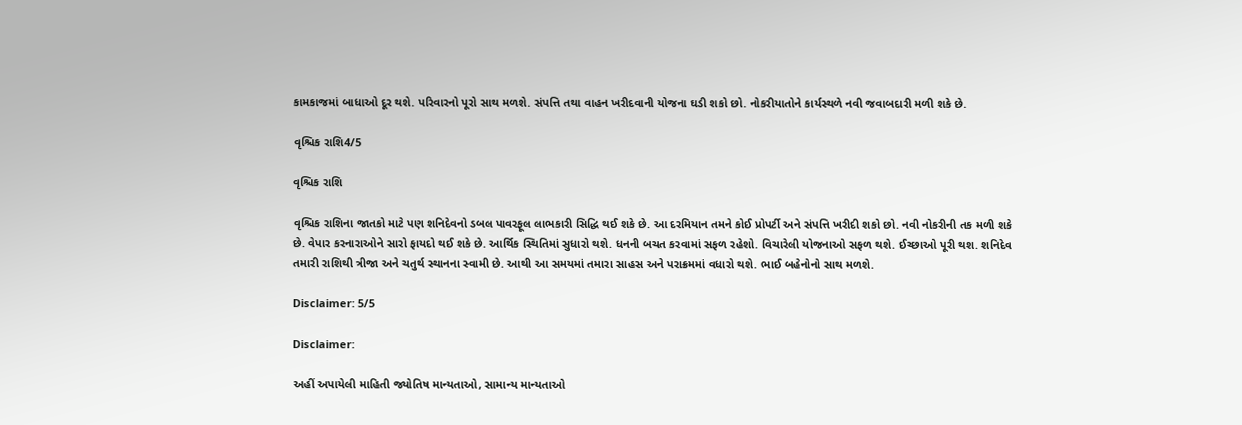કામકાજમાં બાધાઓ દૂર થશે. પરિવારનો પૂરો સાથ મળશે. સંપત્તિ તથા વાહન ખરીદવાની યોજના ઘડી શકો છો. નોકરીયાતોને કાર્યસ્થળે નવી જવાબદારી મળી શકે છે.

વૃશ્ચિક રાશિ4/5

વૃશ્ચિક રાશિ

વૃશ્ચિક રાશિના જાતકો માટે પણ શનિદેવનો ડબલ પાવરફૂલ લાભકારી સિદ્ધિ થઈ શકે છે. આ દરમિયાન તમને કોઈ પ્રોપર્ટી અને સંપત્તિ ખરીદી શકો છો. નવી નોકરીની તક મળી શકે છે. વેપાર કરનારાઓને સારો ફાયદો થઈ શકે છે. આર્થિક સ્થિતિમાં સુધારો થશે. ધનની બચત કરવામાં સફળ રહેશો. વિચારેલી યોજનાઓ સફળ થશે. ઈચ્છાઓ પૂરી થશ. શનિદેવ તમારી રાશિથી ત્રીજા અને ચતુર્થ સ્થાનના સ્વામી છે. આથી આ સમયમાં તમારા સાહસ અને પરાક્રમમાં વધારો થશે. ભાઈ બહેનોનો સાથ મળશે.

Disclaimer: 5/5

Disclaimer:

અહીં અપાયેલી માહિતી જ્યોતિષ માન્યતાઓ, સામાન્ય માન્યતાઓ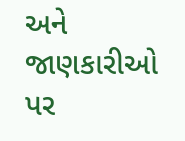અને જાણકારીઓ પર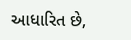આધારિત છે,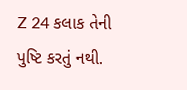Z 24 કલાક તેની પુષ્ટિ કરતું નથી.